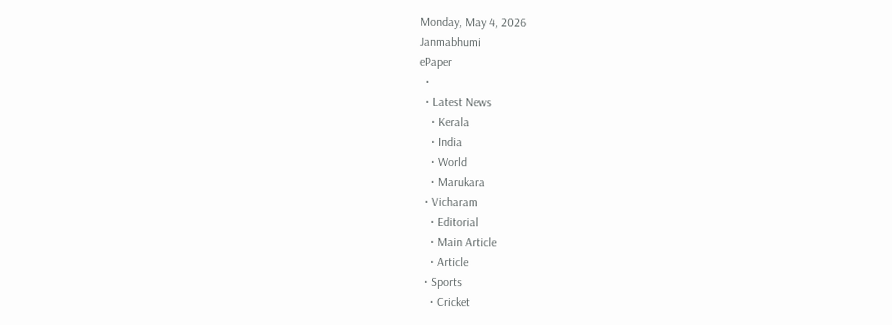Monday, May 4, 2026
Janmabhumi
ePaper
  •
  • Latest News
    • Kerala
    • India
    • World
    • Marukara
  • Vicharam
    • Editorial
    • Main Article
    • Article
  • Sports
    • Cricket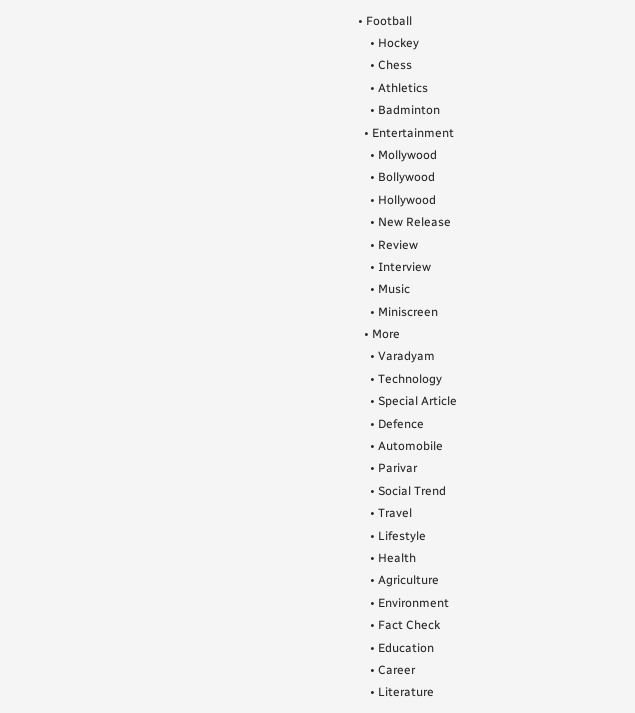• Football
    • Hockey
    • Chess
    • Athletics
    • Badminton
  • Entertainment
    • Mollywood
    • Bollywood
    • Hollywood
    • New Release
    • Review
    • Interview
    • Music
    • Miniscreen
  • More
    • Varadyam
    • Technology
    • Special Article
    • Defence
    • Automobile
    • Parivar
    • Social Trend
    • Travel
    • Lifestyle
    • Health
    • Agriculture
    • Environment
    • Fact Check
    • Education
    • Career
    • Literature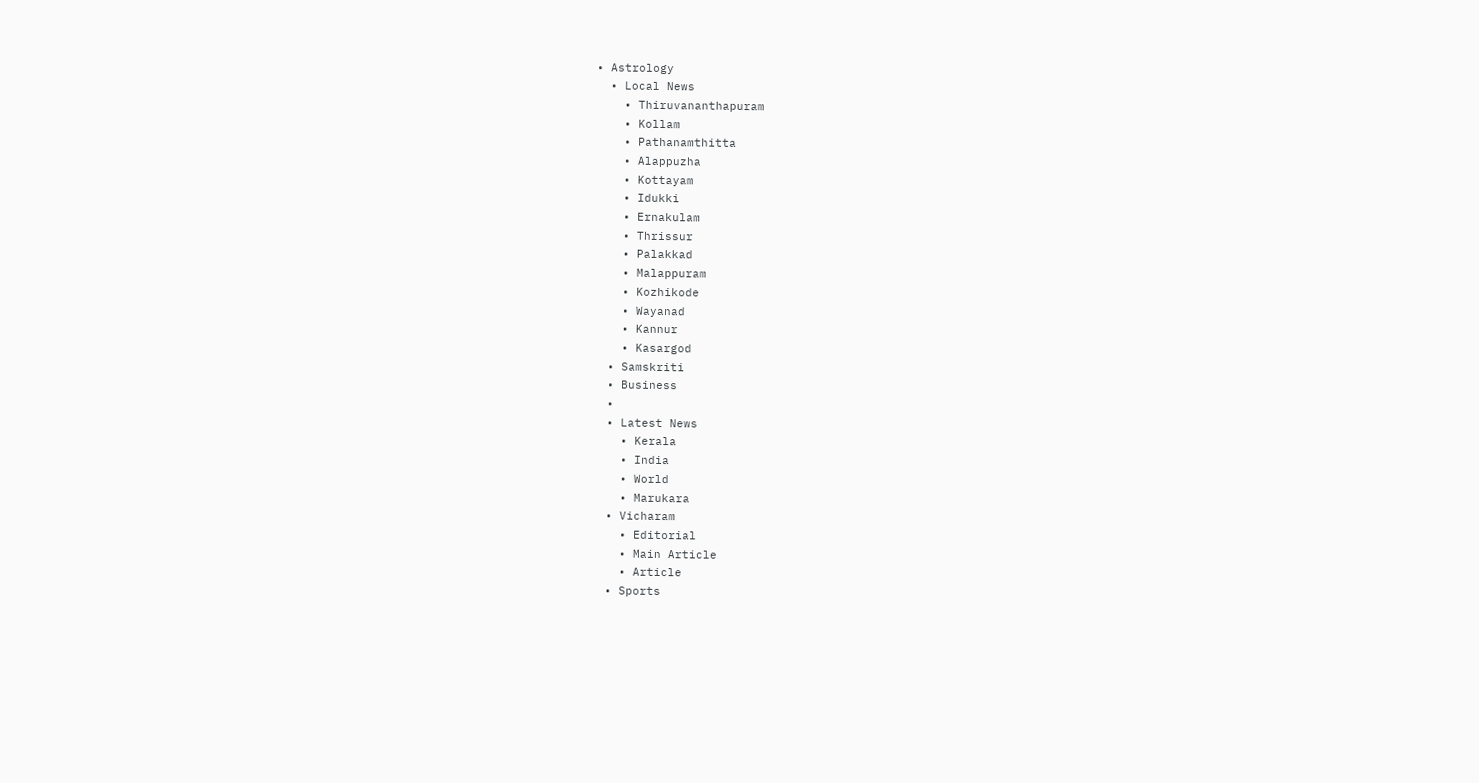• Astrology
  • Local News
    • Thiruvananthapuram
    • Kollam
    • Pathanamthitta
    • Alappuzha
    • Kottayam
    • Idukki
    • Ernakulam
    • Thrissur
    • Palakkad
    • Malappuram
    • Kozhikode
    • Wayanad
    • Kannur
    • Kasargod
  • Samskriti
  • Business
  •
  • Latest News
    • Kerala
    • India
    • World
    • Marukara
  • Vicharam
    • Editorial
    • Main Article
    • Article
  • Sports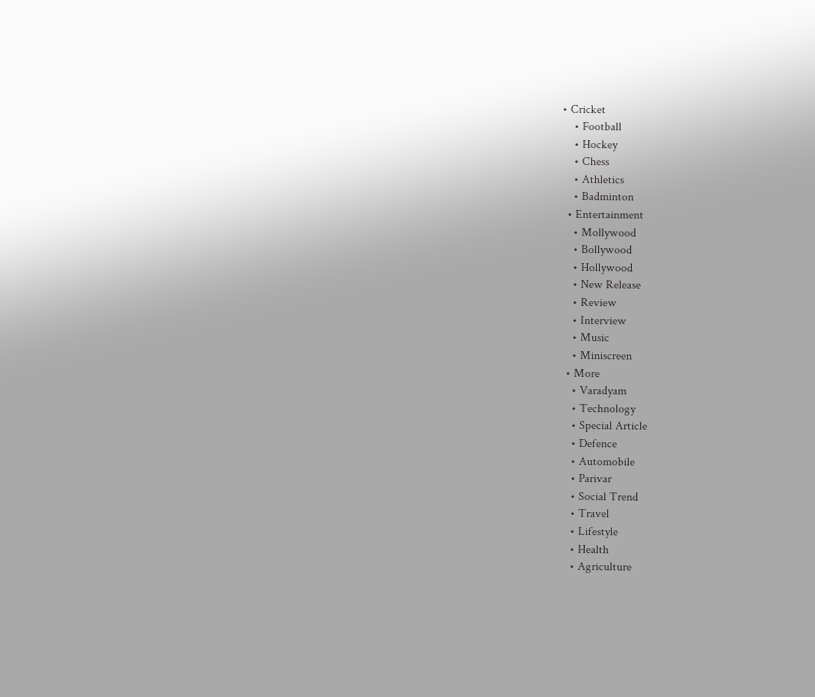• Cricket
    • Football
    • Hockey
    • Chess
    • Athletics
    • Badminton
  • Entertainment
    • Mollywood
    • Bollywood
    • Hollywood
    • New Release
    • Review
    • Interview
    • Music
    • Miniscreen
  • More
    • Varadyam
    • Technology
    • Special Article
    • Defence
    • Automobile
    • Parivar
    • Social Trend
    • Travel
    • Lifestyle
    • Health
    • Agriculture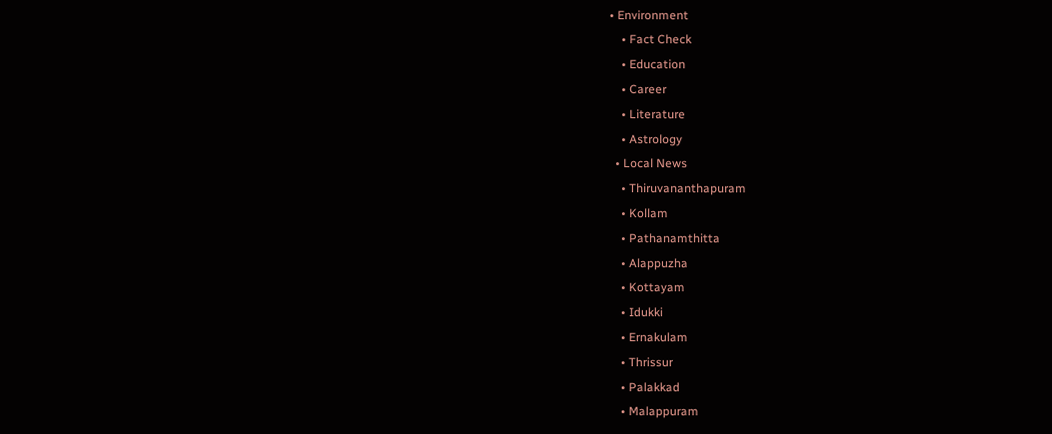• Environment
    • Fact Check
    • Education
    • Career
    • Literature
    • Astrology
  • Local News
    • Thiruvananthapuram
    • Kollam
    • Pathanamthitta
    • Alappuzha
    • Kottayam
    • Idukki
    • Ernakulam
    • Thrissur
    • Palakkad
    • Malappuram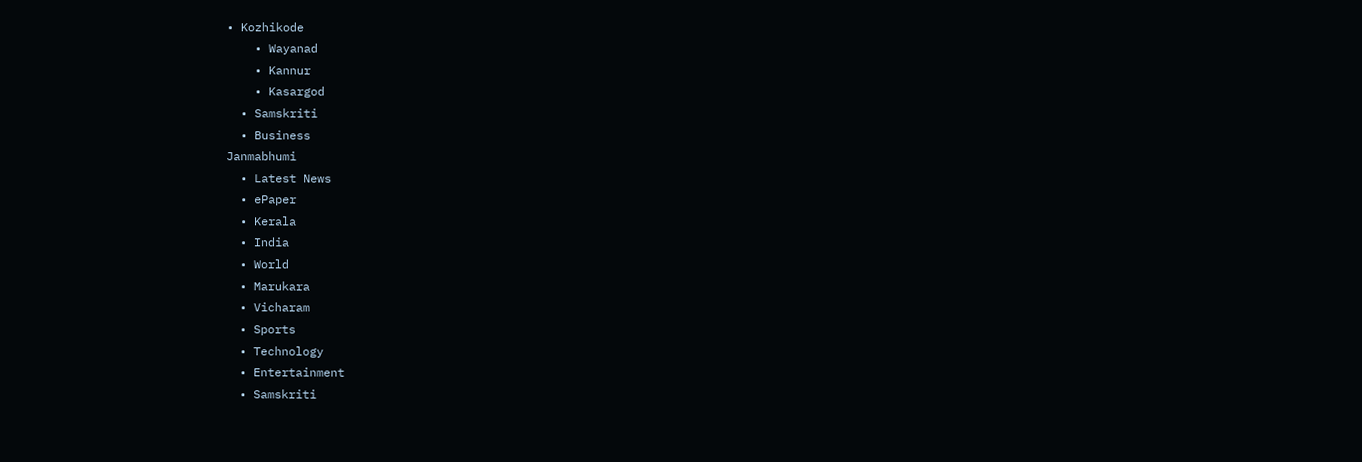• Kozhikode
    • Wayanad
    • Kannur
    • Kasargod
  • Samskriti
  • Business
Janmabhumi
  • Latest News
  • ePaper
  • Kerala
  • India
  • World
  • Marukara
  • Vicharam
  • Sports
  • Technology
  • Entertainment
  • Samskriti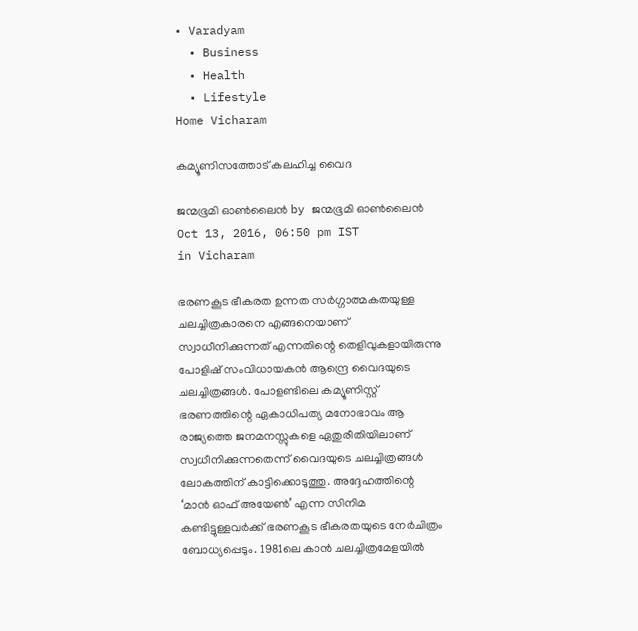• Varadyam
  • Business
  • Health
  • Lifestyle
Home Vicharam

കമ്യൂണിസത്തോട് കലഹിച്ച വൈദ

ജന്മഭൂമി ഓണ്‍ലൈന്‍ by ജന്മഭൂമി ഓണ്‍ലൈന്‍
Oct 13, 2016, 06:50 pm IST
in Vicharam

ഭരണകൂട ഭീകരത ഉന്നത സര്‍ഗ്ഗാത്മകതയുള്ള ചലച്ചിത്രകാരനെ എങ്ങനെയാണ് സ്വാധീനിക്കുന്നത് എന്നതിന്റെ തെളിവുകളായിരുന്നു പോളിഷ് സംവിധായകന്‍ ആന്ദ്രെ വൈദയുടെ ചലച്ചിത്രങ്ങള്‍. പോളണ്ടിലെ കമ്യൂണിസ്റ്റ് ഭരണത്തിന്റെ ഏകാധിപത്യ മനോഭാവം ആ രാജ്യത്തെ ജനമനസ്സുകളെ ഏതുരീതിയിലാണ് സ്വധീനിക്കുന്നതെന്ന് വൈദയുടെ ചലച്ചിത്രങ്ങള്‍ ലോകത്തിന് കാട്ടിക്കൊടുത്തു. അദ്ദേഹത്തിന്റെ ‘മാന്‍ ഓഫ് അയേണ്‍’ എന്ന സിനിമ കണ്ടിട്ടുള്ളവര്‍ക്ക് ഭരണകൂട ഭീകരതയുടെ നേര്‍ചിത്രം ബോധ്യപ്പെടും. 1981ലെ കാന്‍ ചലച്ചിത്രമേളയില്‍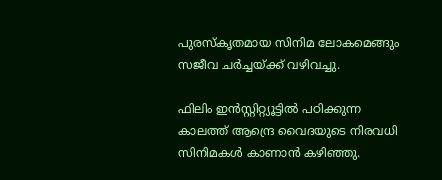പുരസ്‌കൃതമായ സിനിമ ലോകമെങ്ങും സജീവ ചര്‍ച്ചയ്‌ക്ക് വഴിവച്ചു.

ഫിലിം ഇന്‍സ്റ്റിറ്റ്യൂട്ടില്‍ പഠിക്കുന്ന കാലത്ത് ആന്ദ്രെ വൈദയുടെ നിരവധി സിനിമകള്‍ കാണാന്‍ കഴിഞ്ഞു.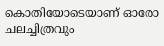കൊതിയോടെയാണ് ഓരോ ചലച്ചിത്രവും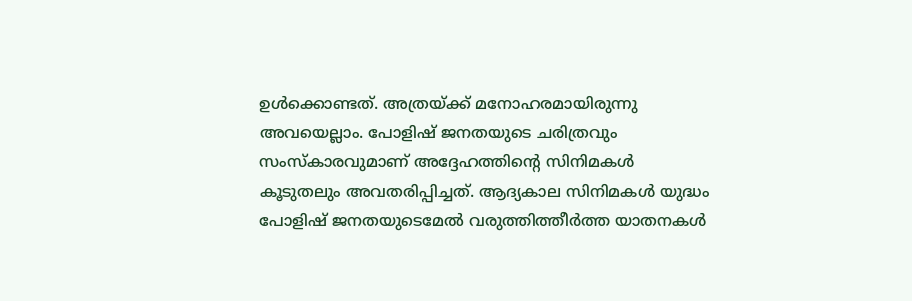ഉള്‍ക്കൊണ്ടത്. അത്രയ്‌ക്ക് മനോഹരമായിരുന്നു അവയെല്ലാം. പോളിഷ് ജനതയുടെ ചരിത്രവും സംസ്‌കാരവുമാണ് അദ്ദേഹത്തിന്റെ സിനിമകള്‍ കൂടുതലും അവതരിപ്പിച്ചത്. ആദ്യകാല സിനിമകള്‍ യുദ്ധം പോളിഷ് ജനതയുടെമേല്‍ വരുത്തിത്തീര്‍ത്ത യാതനകള്‍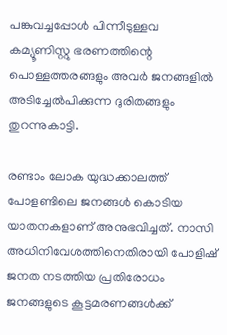പങ്കുവച്ചപ്പോള്‍ പിന്നീടുള്ളവ കമ്യൂണിസ്റ്റു ഭരണത്തിന്റെ പൊള്ളത്തരങ്ങളും അവര്‍ ജനങ്ങളില്‍ അടിച്ചേല്‍പിക്കുന്ന ദുരിതങ്ങളും തുറന്നുകാട്ടി.

രണ്ടാം ലോക യുദ്ധക്കാലത്ത് പോളണ്ടിലെ ജനങ്ങള്‍ കൊടിയ യാതനകളാണ് അനുഭവിച്ചത്. നാസി അധിനിവേശത്തിനെതിരായി പോളിഷ് ജനത നടത്തിയ പ്രതിരോധം ജനങ്ങളുടെ കൂട്ടമരണങ്ങള്‍ക്ക്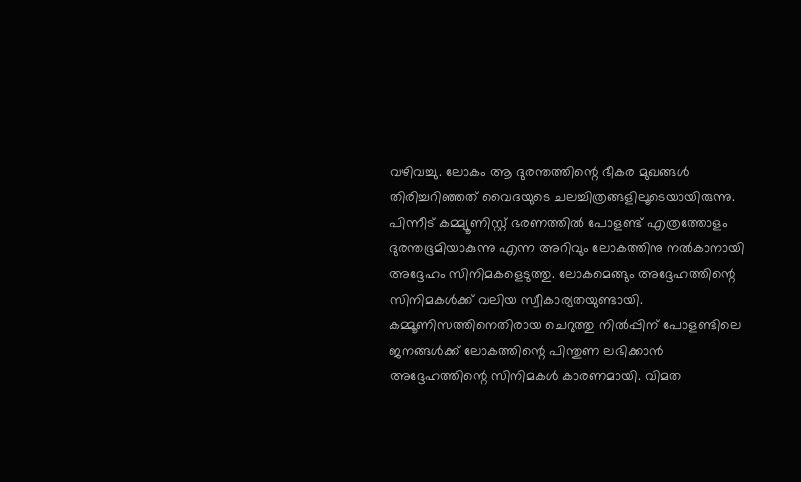വഴിവച്ചു. ലോകം ആ ദുരന്തത്തിന്റെ ഭീകര മുഖങ്ങള്‍ തിരിച്ചറിഞ്ഞത് വൈദയുടെ ചലച്ചിത്രങ്ങളിലൂടെയായിരുന്നു. പിന്നീട് കമ്മ്യൂണിസ്റ്റ് ഭരണത്തില്‍ പോളണ്ട് എത്രത്തോളം ദുരന്തഭൂമിയാകുന്നു എന്ന അറിവും ലോകത്തിനു നല്‍കാനായി അദ്ദേഹം സിനിമകളെടുത്തു. ലോകമെങ്ങും അദ്ദേഹത്തിന്റെ സിനിമകള്‍ക്ക് വലിയ സ്വീകാര്യതയുണ്ടായി. കമ്മൂണിസത്തിനെതിരായ ചെറുത്തു നില്‍പ്പിന് പോളണ്ടിലെ ജനങ്ങള്‍ക്ക് ലോകത്തിന്റെ പിന്തുണ ലഭിക്കാന്‍ അദ്ദേഹത്തിന്റെ സിനിമകള്‍ കാരണമായി. വിമത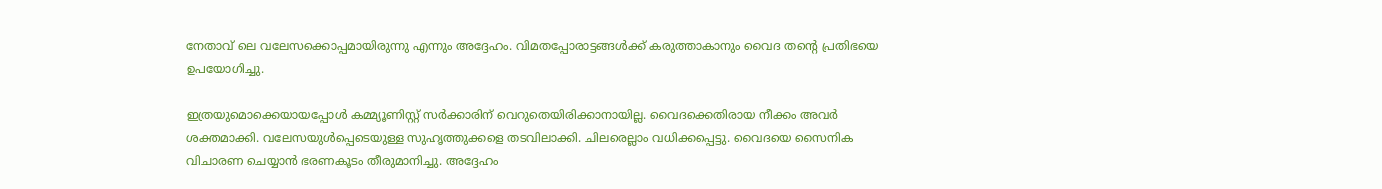നേതാവ് ലെ വലേസക്കൊപ്പമായിരുന്നു എന്നും അദ്ദേഹം. വിമതപ്പോരാട്ടങ്ങള്‍ക്ക് കരുത്താകാനും വൈദ തന്റെ പ്രതിഭയെ ഉപയോഗിച്ചു.

ഇത്രയുമൊക്കെയായപ്പോള്‍ കമ്മ്യൂണിസ്റ്റ് സര്‍ക്കാരിന് വെറുതെയിരിക്കാനായില്ല. വൈദക്കെതിരായ നീക്കം അവര്‍ ശക്തമാക്കി. വലേസയുള്‍പ്പെടെയുള്ള സുഹൃത്തുക്കളെ തടവിലാക്കി. ചിലരെല്ലാം വധിക്കപ്പെട്ടു. വൈദയെ സൈനിക വിചാരണ ചെയ്യാന്‍ ഭരണകൂടം തീരുമാനിച്ചു. അദ്ദേഹം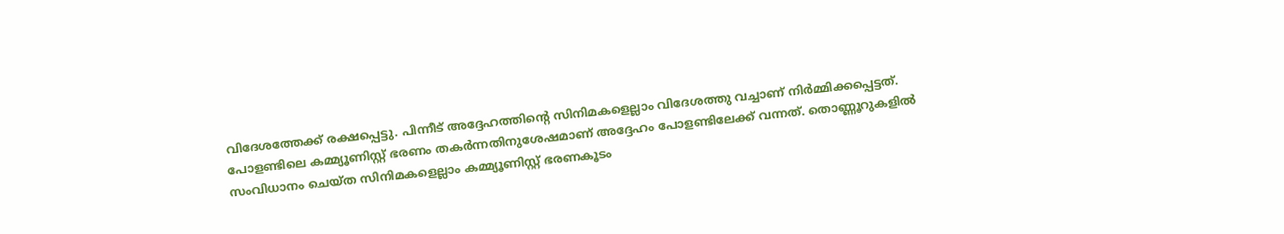വിദേശത്തേക്ക് രക്ഷപ്പെട്ടു. പിന്നീട് അദ്ദേഹത്തിന്റെ സിനിമകളെല്ലാം വിദേശത്തു വച്ചാണ് നിര്‍മ്മിക്കപ്പെട്ടത്. പോളണ്ടിലെ കമ്മ്യൂണിസ്റ്റ് ഭരണം തകര്‍ന്നതിനുശേഷമാണ് അദ്ദേഹം പോളണ്ടിലേക്ക് വന്നത്. തൊണ്ണൂറുകളില്‍ സംവിധാനം ചെയ്ത സിനിമകളെല്ലാം കമ്മ്യൂണിസ്റ്റ് ഭരണകൂടം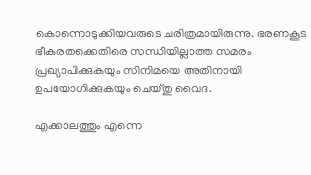കൊന്നൊടുക്കിയവരുടെ ചരിത്രമായിരുന്നു. ഭരണകൂട ഭീകരതക്കെതിരെ സന്ധിയില്ലാത്ത സമരം പ്രഖ്യാപിക്കുകയും സിനിമയെ അതിനായി ഉപയോഗിക്കുകയും ചെയ്തു വൈദ.

എക്കാലത്തും എന്നെ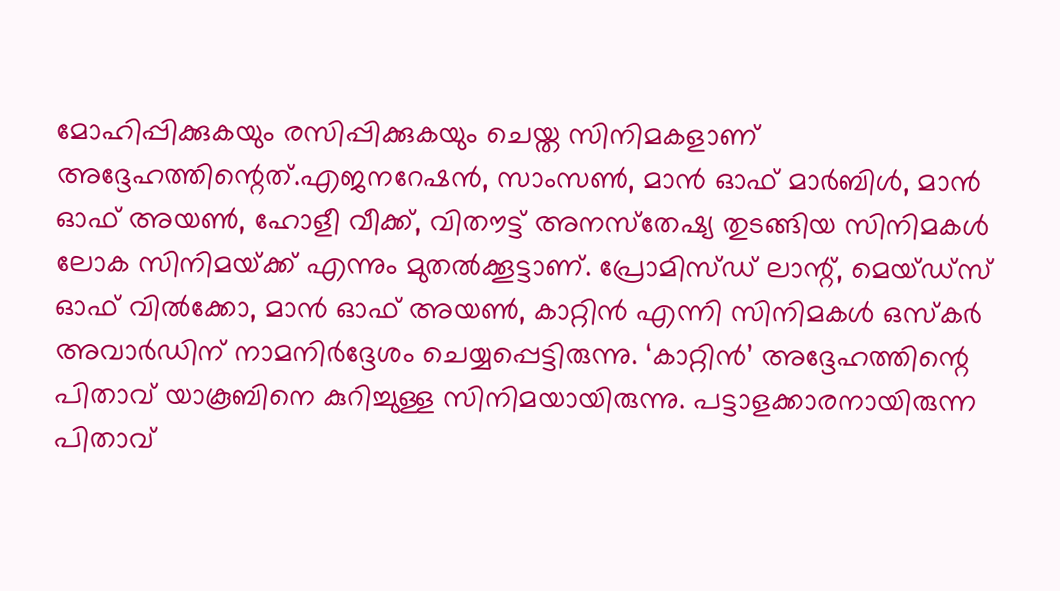മോഹിപ്പിക്കുകയും രസിപ്പിക്കുകയും ചെയ്ത സിനിമകളാണ് അദ്ദേഹത്തിന്റെത്.എജനറേഷന്‍, സാംസണ്‍, മാന്‍ ഓഫ് മാര്‍ബിള്‍, മാന്‍ ഓഫ് അയണ്‍, ഹോളീ വീക്ക്, വിതൗട്ട് അനസ്‌തേഷ്യ തുടങ്ങിയ സിനിമകള്‍ ലോക സിനിമയ്‌ക്ക് എന്നും മുതല്‍ക്കൂട്ടാണ്. പ്രോമിസ്ഡ് ലാന്റ്, മെയ്ഡ്‌സ് ഓഫ് വില്‍ക്കോ, മാന്‍ ഓഫ് അയണ്‍, കാറ്റിന്‍ എന്നി സിനിമകള്‍ ഒസ്‌കര്‍ അവാര്‍ഡിന് നാമനിര്‍ദ്ദേശം ചെയ്യപ്പെട്ടിരുന്നു. ‘കാറ്റിന്‍’ അദ്ദേഹത്തിന്റെ പിതാവ് യാകൂബിനെ കുറിച്ചുള്ള സിനിമയായിരുന്നു. പട്ടാളക്കാരനായിരുന്ന പിതാവ്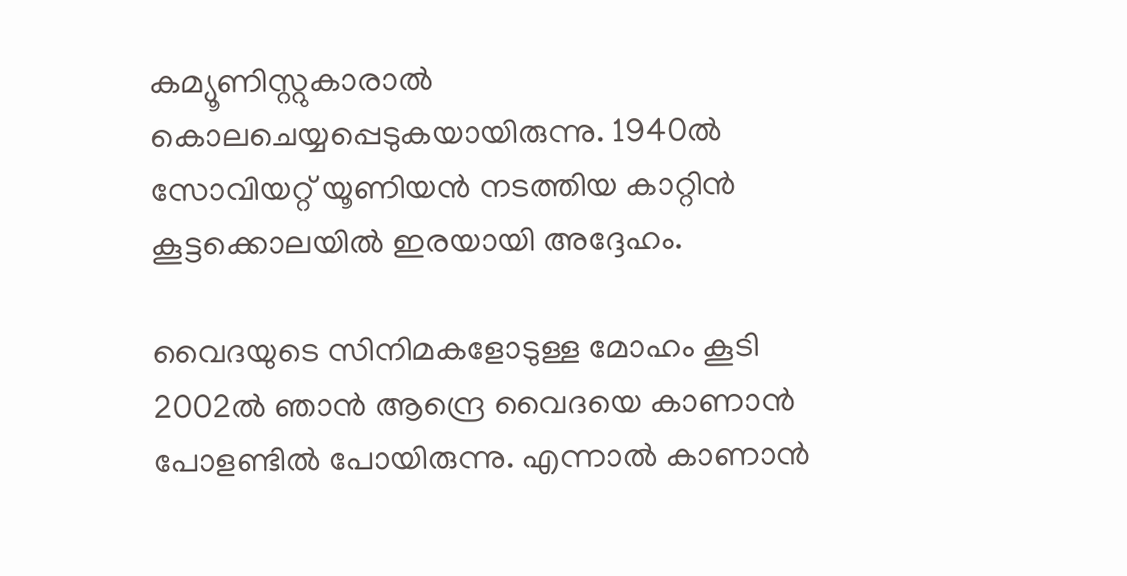കമ്യൂണിസ്റ്റുകാരാല്‍ കൊലചെയ്യപ്പെടുകയായിരുന്നു. 1940ല്‍ സോവിയറ്റ് യൂണിയന്‍ നടത്തിയ കാറ്റിന്‍ കൂട്ടക്കൊലയില്‍ ഇരയായി അദ്ദേഹം.

വൈദയുടെ സിനിമകളോടുള്ള മോഹം കൂടി 2002ല്‍ ഞാന്‍ ആന്ദ്രെ വൈദയെ കാണാന്‍ പോളണ്ടില്‍ പോയിരുന്നു. എന്നാല്‍ കാണാന്‍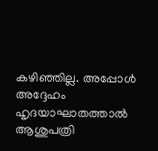കഴിഞ്ഞില്ല. അപ്പോള്‍ അദ്ദേഹം ഹൃദയാഘാതത്താല്‍ ആശുപത്രി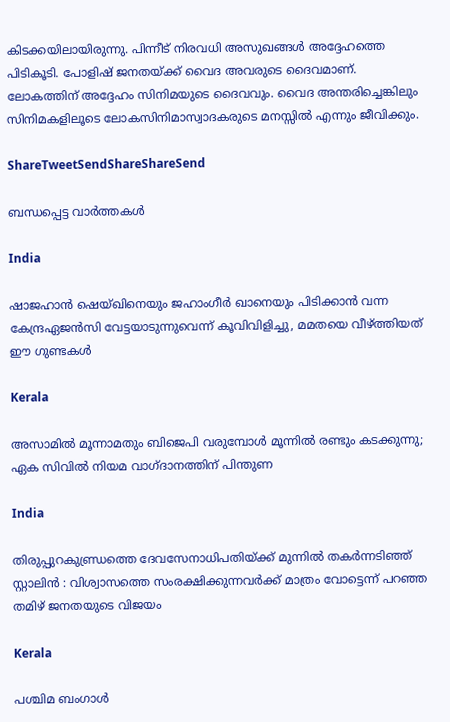കിടക്കയിലായിരുന്നു. പിന്നീട് നിരവധി അസുഖങ്ങള്‍ അദ്ദേഹത്തെ പിടികൂടി. പോളിഷ് ജനതയ്‌ക്ക് വൈദ അവരുടെ ദൈവമാണ്. ലോകത്തിന് അദ്ദേഹം സിനിമയുടെ ദൈവവും. വൈദ അന്തരിച്ചെങ്കിലും സിനിമകളിലൂടെ ലോകസിനിമാസ്വാദകരുടെ മനസ്സില്‍ എന്നും ജീവിക്കും.

ShareTweetSendShareShareSend

ബന്ധപ്പെട്ട വാര്‍ത്തകള്‍

India

ഷാജഹാന്‍ ഷെയ്ഖിനെയും ജഹാംഗീര്‍ ഖാനെയും പിടിക്കാന്‍ വന്ന കേന്ദ്രഏജന്‍സി വേട്ടയാടുന്നുവെന്ന് കൂവിവിളിച്ചു, മമതയെ വീഴ്‌ത്തിയത് ഈ ഗുണ്ടകള്‍

Kerala

അസാമിൽ മൂന്നാമതും ബിജെപി വരുമ്പോൾ മൂന്നിൽ രണ്ടും കടക്കുന്നു; ഏക സിവിൽ നിയമ വാഗ്ദാനത്തിന് പിന്തുണ

India

തിരുപ്പുറകുണ്ഡ്രത്തെ ദേവസേനാധിപതിയ്‌ക്ക് മുന്നിൽ തകർന്നടിഞ്ഞ് സ്റ്റാലിൻ : വിശ്വാസത്തെ സംരക്ഷിക്കുന്നവർക്ക് മാത്രം വോട്ടെന്ന് പറഞ്ഞ തമിഴ് ജനതയുടെ വിജയം

Kerala

പശ്ചിമ ബംഗാൾ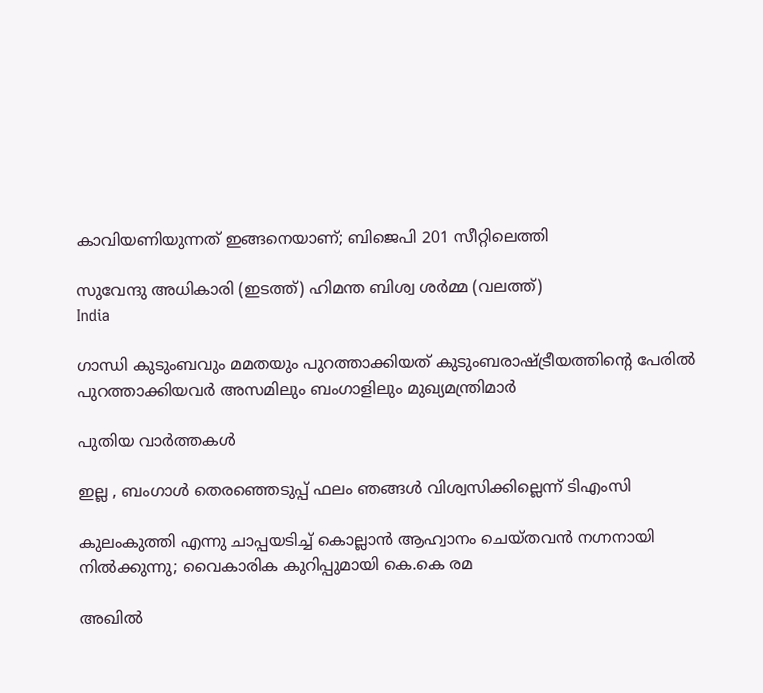കാവിയണിയുന്നത് ഇങ്ങനെയാണ്; ബിജെപി 201 സീറ്റിലെത്തി

സുവേന്ദു അധികാരി (ഇടത്ത്) ഹിമന്ത ബിശ്വ ശര്‍മ്മ (വലത്ത്)
India

ഗാന്ധി കുടുംബവും മമതയും പുറത്താക്കിയത് കുടുംബരാഷ്‌ട്രീയത്തിന്റെ പേരില്‍ പുറത്താക്കിയവര്‍ അസമിലും ബംഗാളിലും മുഖ്യമന്ത്രിമാര്‍

പുതിയ വാര്‍ത്തകള്‍

ഇല്ല , ബംഗാൾ തെരഞ്ഞെടുപ്പ് ഫലം ഞങ്ങൾ വിശ്വസിക്കില്ലെന്ന് ടിഎംസി

കുലംകുത്തി എന്നു ചാപ്പയടിച്ച് കൊല്ലാൻ ആഹ്വാനം ചെയ്തവൻ നഗ്നനായി നിൽക്കുന്നു; വൈകാരിക കുറിപ്പുമായി കെ.കെ രമ

അഖിൽ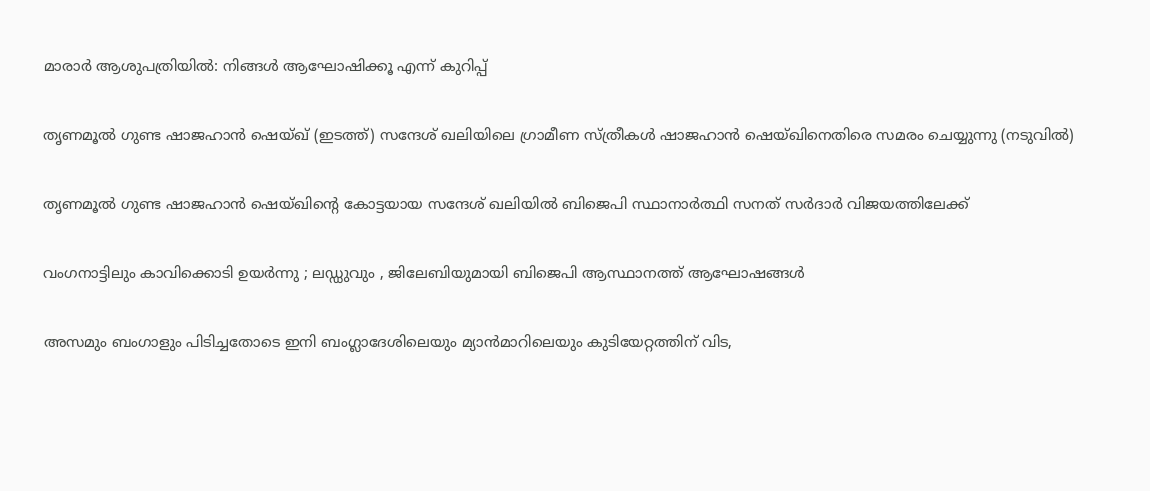മാരാർ ആശുപത്രിയിൽ: നിങ്ങൾ ആഘോഷിക്കൂ എന്ന് കുറിപ്പ്

തൃണമൂല്‍ ഗുണ്ട ഷാജഹാന്‍ ഷെയ്ഖ് (ഇടത്ത്) സന്ദേശ് ഖലിയിലെ ഗ്രാമീണ സ്ത്രീകള്‍ ഷാജഹാന്‍ ഷെയ്ഖിനെതിരെ സമരം ചെയ്യുന്നു (നടുവില്‍)

തൃണമൂല്‍ ഗുണ്ട ഷാജഹാന്‍ ഷെയ്ഖിന്റെ കോട്ടയായ സന്ദേശ് ഖലിയില്‍ ബിജെപി സ്ഥാനാര്‍ത്ഥി സനത് സര്‍ദാര്‍ വിജയത്തിലേക്ക്

വംഗനാട്ടിലും കാവിക്കൊടി ഉയർന്നു ; ലഡ്ഡുവും , ജിലേബിയുമായി ബിജെപി ആസ്ഥാനത്ത് ആഘോഷങ്ങൾ

അസമും ബംഗാളും പിടിച്ചതോടെ ഇനി ബംഗ്ലാദേശിലെയും മ്യാന്‍മാറിലെയും കുടിയേറ്റത്തിന് വിട,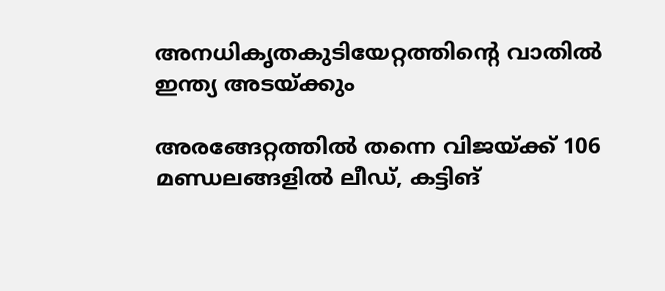അനധികൃതകുടിയേറ്റത്തിന്റെ വാതില്‍ ഇന്ത്യ അടയ്‌ക്കും

അരങ്ങേറ്റത്തിൽ തന്നെ വിജയ്‌ക്ക് 106 മണ്ഡലങ്ങളിൽ ലീഡ്, കട്ടിങ്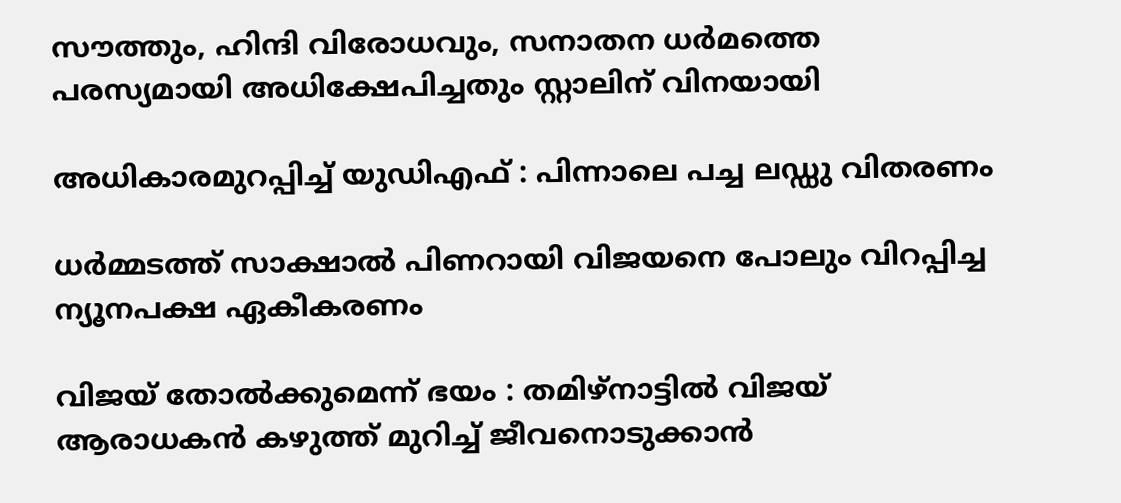സൗത്തും, ഹിന്ദി വിരോധവും, സനാതന ധർമത്തെ പരസ്യമായി അധിക്ഷേപിച്ചതും സ്റ്റാലിന് വിനയായി

അധികാരമുറപ്പിച്ച് യുഡിഎഫ് : പിന്നാലെ പച്ച ലഡ്ഡു വിതരണം

ധർമ്മടത്ത് സാക്ഷാൽ പിണറായി വിജയനെ പോലും വിറപ്പിച്ച ന്യൂനപക്ഷ ഏകീകരണം

വിജയ് തോൽക്കുമെന്ന് ഭയം : തമിഴ്നാട്ടിൽ വിജയ് ആരാധകൻ കഴുത്ത് മുറിച്ച് ജീവനൊടുക്കാൻ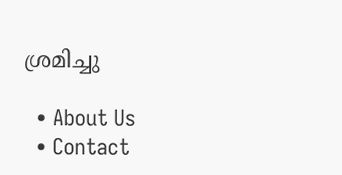ശ്രമിച്ചു

  • About Us
  • Contact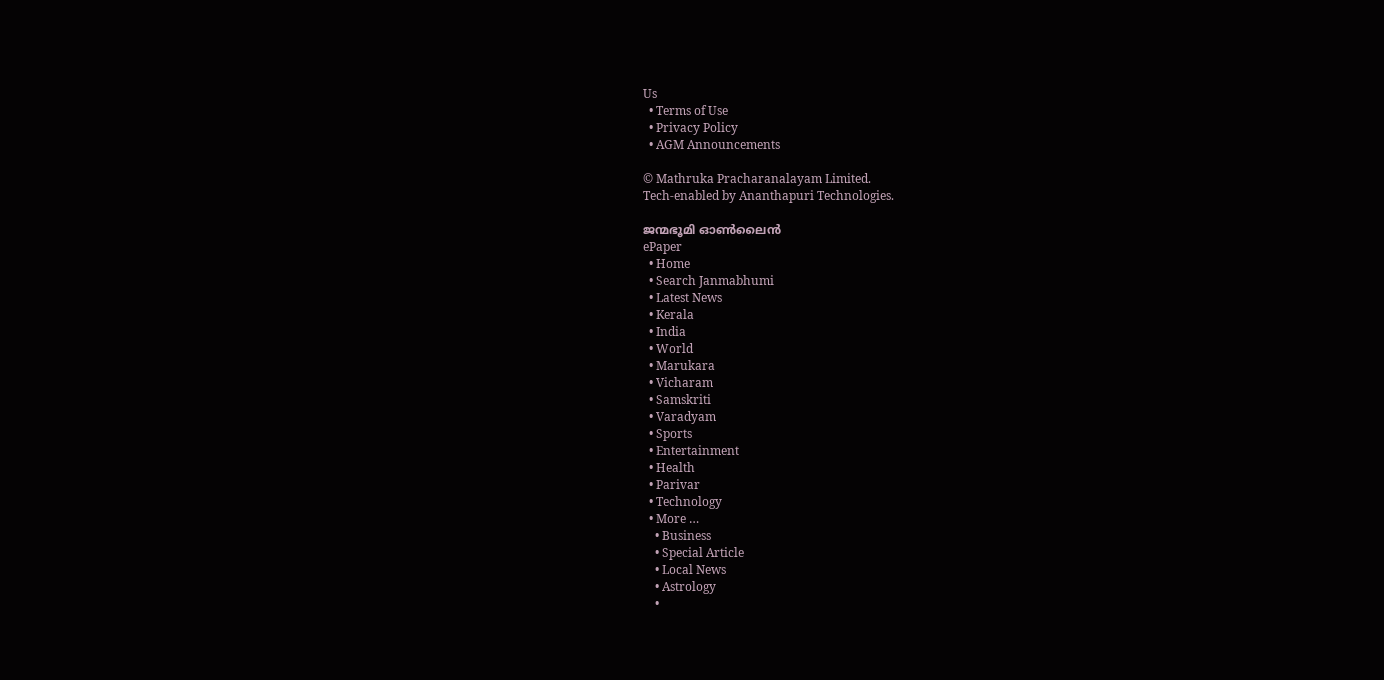Us
  • Terms of Use
  • Privacy Policy
  • AGM Announcements

© Mathruka Pracharanalayam Limited.
Tech-enabled by Ananthapuri Technologies.

ജന്മഭൂമി ഓണ്‍ലൈന്‍
ePaper
  • Home
  • Search Janmabhumi
  • Latest News
  • Kerala
  • India
  • World
  • Marukara
  • Vicharam
  • Samskriti
  • Varadyam
  • Sports
  • Entertainment
  • Health
  • Parivar
  • Technology
  • More …
    • Business
    • Special Article
    • Local News
    • Astrology
    •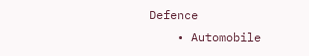Defence
    • Automobile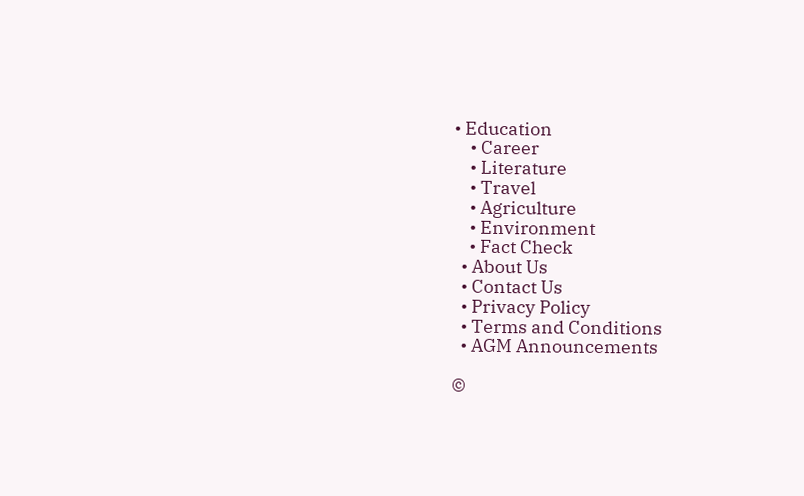• Education
    • Career
    • Literature
    • Travel
    • Agriculture
    • Environment
    • Fact Check
  • About Us
  • Contact Us
  • Privacy Policy
  • Terms and Conditions
  • AGM Announcements

©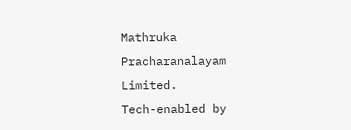Mathruka Pracharanalayam Limited.
Tech-enabled by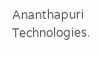Ananthapuri Technologies.